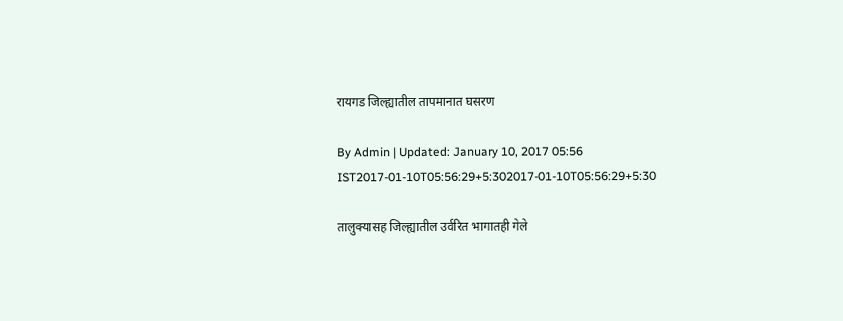रायगड जिल्ह्यातील तापमानात घसरण

By Admin | Updated: January 10, 2017 05:56 IST2017-01-10T05:56:29+5:302017-01-10T05:56:29+5:30

तालुक्यासह जिल्ह्यातील उर्वरित भागातही गेले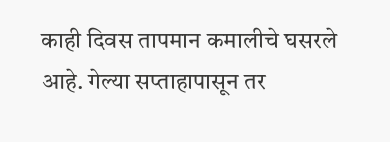काही दिवस तापमान कमालीचे घसरले आहे. गेल्या सप्ताहापासून तर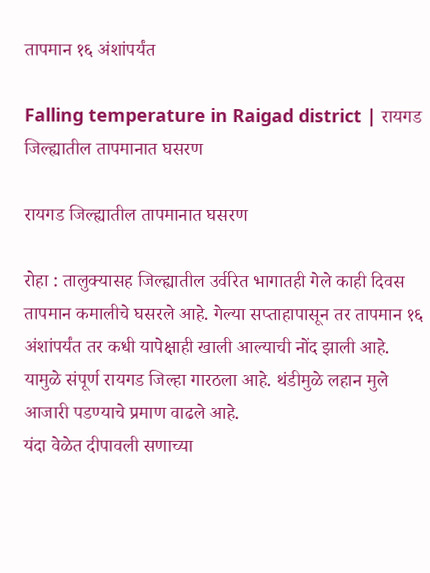तापमान १६ अंशांपर्यंत

Falling temperature in Raigad district | रायगड जिल्ह्यातील तापमानात घसरण

रायगड जिल्ह्यातील तापमानात घसरण

रोहा : तालुक्यासह जिल्ह्यातील उर्वरित भागातही गेले काही दिवस तापमान कमालीचे घसरले आहे. गेल्या सप्ताहापासून तर तापमान १६ अंशांपर्यंत तर कधी यापेक्षाही खाली आल्याची नोंद झाली आहे. यामुळे संपूर्ण रायगड जिल्हा गारठला आहे. थंडीमुळे लहान मुले आजारी पडण्याचे प्रमाण वाढले आहे.
यंदा वेळेत दीपावली सणाच्या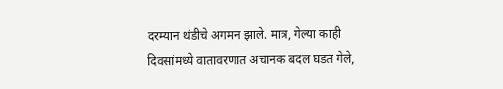दरम्यान थंडीचे अगमन झाले. मात्र, गेल्या काही दिवसांमध्ये वातावरणात अचानक बदल घडत गेले,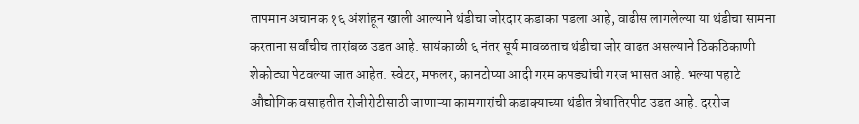तापमान अचानक १६ अंशांहून खाली आल्याने थंडीचा जोरदार कडाका पडला आहे, वाढीस लागलेल्या या थंडीचा सामना करताना सर्वांचीच तारांबळ उडत आहे. सायंकाळी ६ नंतर सूर्य मावळताच थंडीचा जोर वाढत असल्याने ठिकठिकाणी शेकोट्या पेटवल्या जात आहेत. स्वेटर, मफलर, कानटोप्या आदी गरम कपड्यांची गरज भासत आहे. भल्या पहाटे औद्योगिक वसाहतीत रोजीरोटीसाठी जाणाऱ्या कामगारांची कडाक्याच्या थंडीत त्रेधातिरपीट उडत आहे. दररोज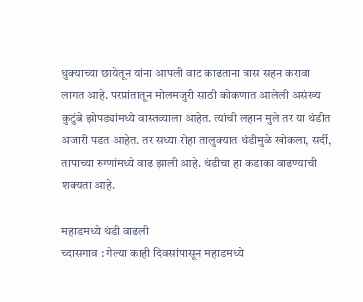धुक्याच्या छायेतून यांना आपली वाट काढताना त्रास सहन करावा लागत आहे. परप्रांतातून मोलमजुरी साठी कोकणात आलेली असंख्य कुटुंबे झोपड्यांमध्ये वास्तव्याला आहेत. त्यांची लहान मुले तर या थंडीत अजारी पडत आहेत. तर सध्या रोहा तालुक्यात थंडीमुळे खोकला, सर्दी, तापाच्या रुग्णांमध्ये वाढ झाली आहे. थंडीचा हा कडाका वाढण्याची शक्यता आहे.

महाडमध्ये थंडी वाढली
च्दासगाव : गेल्या काही दिवसांपासून महाडमध्ये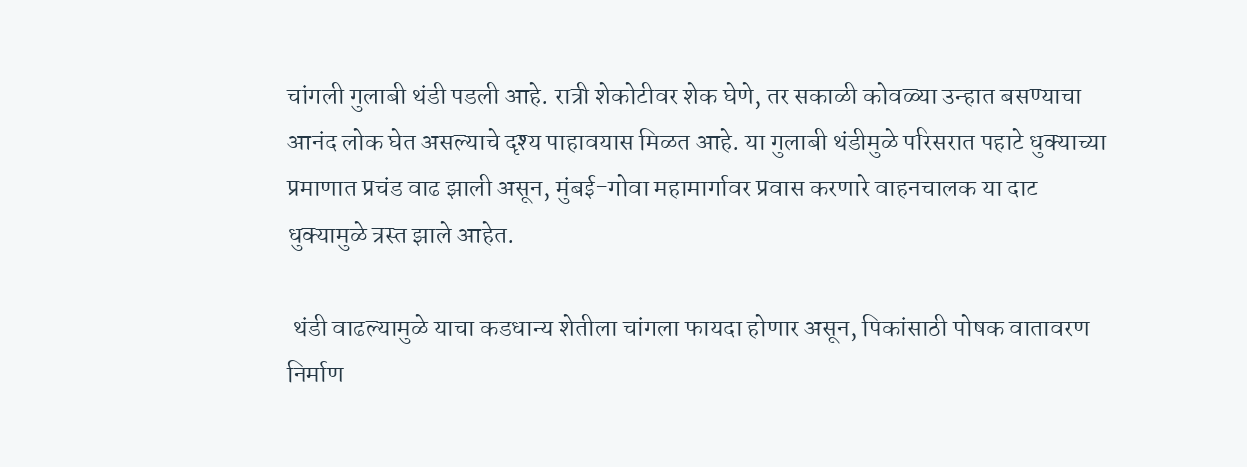चांगली गुलाबी थंडी पडली आहे. रात्री शेकोटीवर शेक घेणे, तर सकाळी कोवळ्या उन्हात बसण्याचा आनंद लोक घेत असल्याचे दृश्य पाहावयास मिळत आहे. या गुलाबी थंडीमुळे परिसरात पहाटे धुक्याच्या प्रमाणात प्रचंड वाढ झाली असून, मुंबई-गोवा महामार्गावर प्रवास करणारे वाहनचालक या दाट धुक्यामुळे त्रस्त झाले आहेत.

 थंडी वाढल्यामुळे याचा कडधान्य शेतीला चांगला फायदा होणार असून, पिकांसाठी पोषक वातावरण निर्माण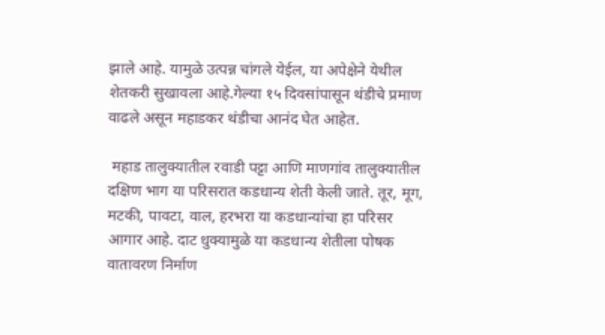झाले आहे. यामुळे उत्पन्न चांगले येईल, या अपेक्षेने येथील शेतकरी सुखावला आहे.गेल्या १५ दिवसांपासून थंडीचे प्रमाण वाढले असून महाडकर थंडीचा आनंद घेत आहेत.

 महाड तालुक्यातील रवाडी पट्टा आणि माणगांव तालुक्यातील दक्षिण भाग या परिसरात कडधान्य शेती केली जाते. तूर, मूग, मटकी, पावटा, वाल, हरभरा या कडधान्यांचा हा परिसर आगार आहे. दाट धुक्यामुळे या कडधान्य शेतीला पोषक वातावरण निर्माण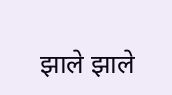झाले झाले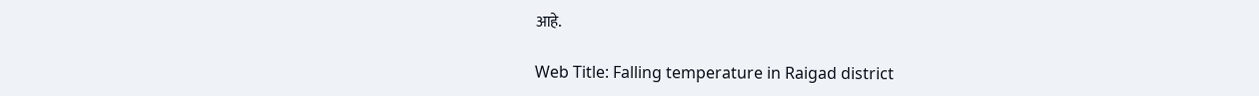आहे.

Web Title: Falling temperature in Raigad district